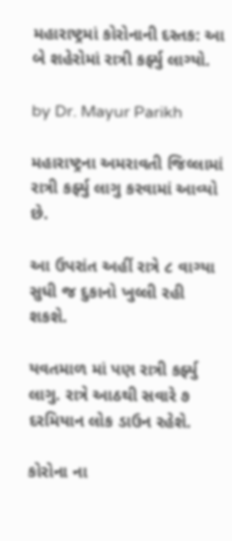મહારાષ્ટ્રમાં કોરોનાની દસ્તક: આ બે શહેરોમાં રાત્રી કર્ફ્યુ લાગ્યો.

by Dr. Mayur Parikh

મહારાષ્ટ્રના અમરાવતી જિલ્લામાં રાત્રી કર્ફ્યુ લાગુ કરવામાં આવ્યો છે.

આ ઉપરાંત અહીં રાત્રે ૮ વાગ્યા સુધી જ દુકાનો ખુલ્લી રહી શકશે.

યવતમાળ માં પણ રાત્રી કર્ફ્યુ લાગુ. રાત્રે આઠથી સવારે ૭ દરમિયાન લોક ડાઉન રહેશે.

કોરોના ના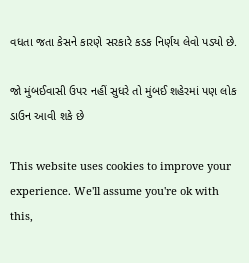વધતા જતા કેસને કારણે સરકારે કડક નિર્ણય લેવો પડ્યો છે.

જો મુંબઈવાસી ઉપર નહીં સુધરે તો મુંબઈ શહેરમાં પણ લોક ડાઉન આવી શકે છે

This website uses cookies to improve your experience. We'll assume you're ok with this,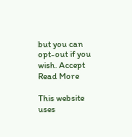but you can opt-out if you wish. Accept Read More

This website uses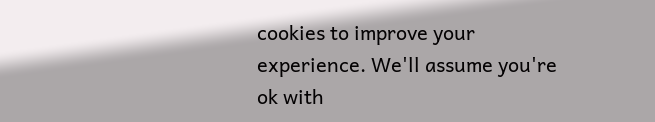cookies to improve your experience. We'll assume you're ok with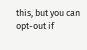this, but you can opt-out if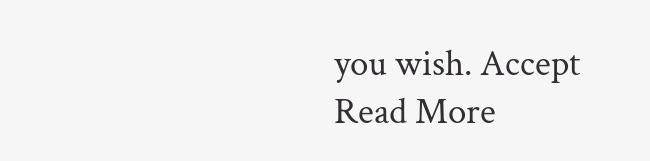you wish. Accept Read More